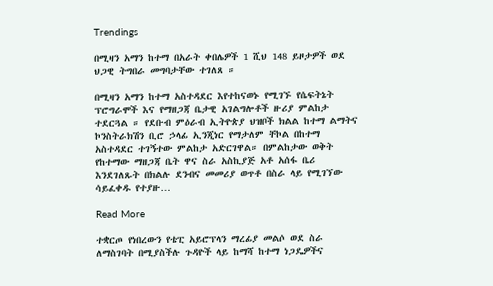Trendings

በሚዛን አማን ከተማ በአራት ቀበሌዎች 1 ሺህ 148 ይዞታዎች ወደ ህጋዊ ትግበራ መግባታቸው ተገለጸ ።

በሚዛን አማን ከተማ አስተዳደር እየተከናወኑ የሚገኙ የሴፍትኔት ፕሮግራሞች እና የማዘጋጃ ቤታዊ አገልግሎቶች ዙሪያ ምልከታ ተደርጓል ። የደቡብ ምዕራብ ኢትዮጵያ ህዝቦች ክልል ከተማ ልማትና ኮንስትራክሽን ቢሮ ኃላፊ ኢንጂነር የማታለም ቸኮል በከተማ አስተዳደር ተገኝተው ምልከታ አድርገዋል። በምልከታው ወቅት የከተማው ማዘጋጃ ቤት ዋና ስራ አስኪያጅ አቶ አሰፋ ቤሪ እንደገለጹት በክልሉ ደንብና መመሪያ ወጥቶ በስራ ላይ የሚገኘው ሳይፈቀዱ የተያዙ…

Read More

ተቋርጦ የነበረውን የቴፒ አይሮፕላን ማረፊያ መልሶ ወደ ስራ ለማስገባት በሚያስችሉ ጉዳዮች ላይ ከማሻ ከተማ ነጋዴዎችና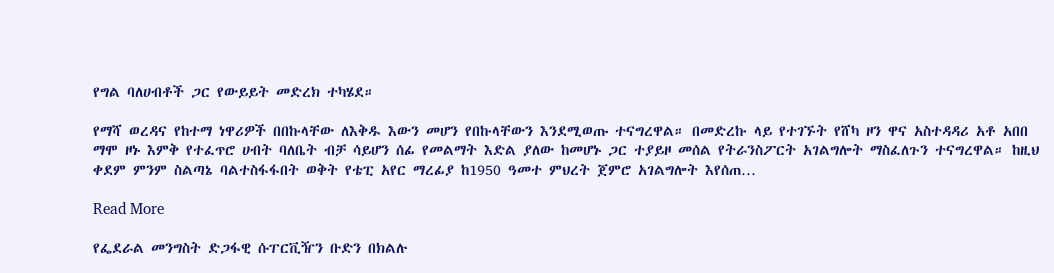የግል ባለሀብቶች ጋር የውይይት መድረክ ተካሄደ።

የማሻ ወረዳና የከተማ ነዋሪዎች በበኩላቸው ለእቅዱ እውን መሆን የበኩላቸውን እንደሚወጡ ተናግረዋል። በመድረኩ ላይ የተገኙት የሸካ ዞን ዋና አስተዳዳሪ አቶ አበበ ማሞ ዞኑ እምቅ የተፈጥሮ ሀብት ባለቤት ብቻ ሳይሆን ሰፊ የመልማት እድል ያለው ከመሆኑ ጋር ተያይዞ መሰል የትራንስፖርት አገልግሎት ማስፈለጉን ተናግረዋል። ከዚህ ቀደም ምንም ስልጣኔ ባልተስፋፋበት ወቅት የቴፒ አየር ማረፊያ ከ1950 ዓመተ ምህረት ጀምሮ አገልግሎት እየሰጠ…

Read More

የፌደራል መንግስት ድጋፋዊ ሱፐርቪዥን ቡድን በክልሉ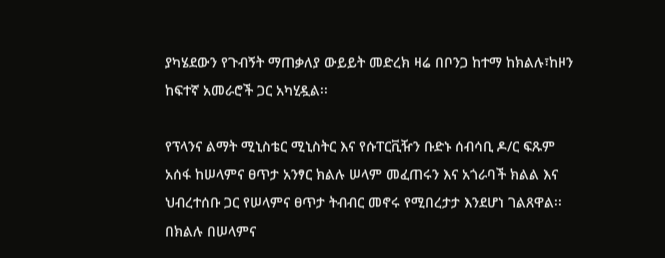ያካሄደውን የጉብኝት ማጠቃለያ ውይይት መድረክ ዛሬ በቦንጋ ከተማ ከክልሉ፣ከዞን ከፍተኛ አመራሮች ጋር አካሂዷል፡፡

የፕላንና ልማት ሚኒስቴር ሚኒስትር እና የሱፐርቪዥን ቡድኑ ሰብሳቢ ዶ/ር ፍጹም አሰፋ ከሠላምና ፀጥታ አንፃር ክልሉ ሠላም መፈጠሩን እና አጎራባች ክልል እና ህብረተሰቡ ጋር የሠላምና ፀጥታ ትብብር መኖሩ የሚበረታታ እንደሆነ ገልጸዋል፡፡ በክልሉ በሠላምና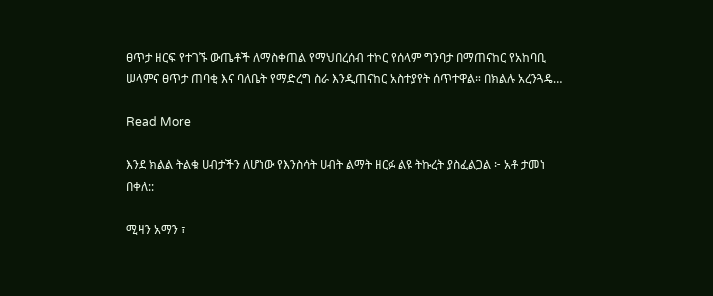ፀጥታ ዘርፍ የተገኙ ውጤቶች ለማስቀጠል የማህበረሰብ ተኮር የሰላም ግንባታ በማጠናከር የአከባቢ ሠላምና ፀጥታ ጠባቂ እና ባለቤት የማድረግ ስራ እንዲጠናከር አስተያየት ሰጥተዋል። በክልሉ አረንጓዴ…

Read More

እንደ ክልል ትልቁ ሀብታችን ለሆነው የእንስሳት ሀብት ልማት ዘርፉ ልዩ ትኩረት ያስፈልጋል ፦ አቶ ታመነ በቀለ::

ሚዛን አማን ፣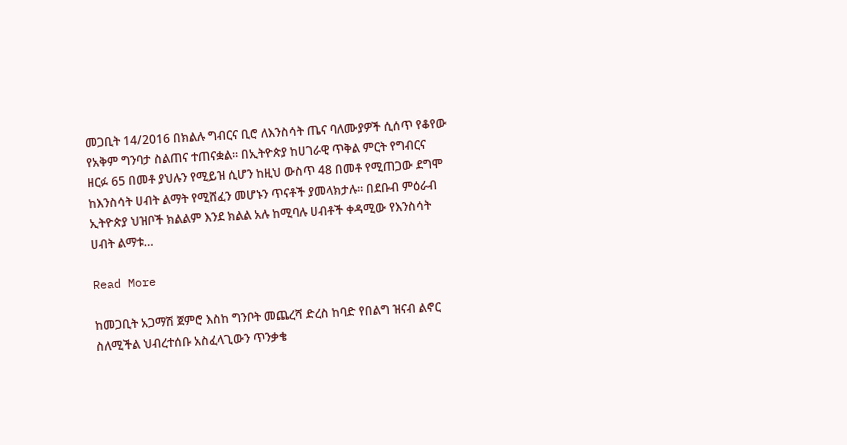መጋቢት 14/2016 በክልሉ ግብርና ቢሮ ለእንስሳት ጤና ባለሙያዎች ሲሰጥ የቆየው የአቅም ግንባታ ስልጠና ተጠናቋል። በኢትዮጵያ ከሀገራዊ ጥቅል ምርት የግብርና ዘርፉ 65 በመቶ ያህሉን የሚይዝ ሲሆን ከዚህ ውስጥ 48 በመቶ የሚጠጋው ደግሞ ከእንስሳት ሀብት ልማት የሚሸፈን መሆኑን ጥናቶች ያመላክታሉ። በደቡብ ምዕራብ ኢትዮጵያ ህዝቦች ክልልም እንደ ክልል አሉ ከሚባሉ ሀብቶች ቀዳሚው የእንስሳት ሀብት ልማቱ…

Read More

ከመጋቢት አጋማሽ ጀምሮ እስከ ግንቦት መጨረሻ ድረስ ከባድ የበልግ ዝናብ ልኖር ስለሚችል ህብረተሰቡ አስፈላጊውን ጥንቃቄ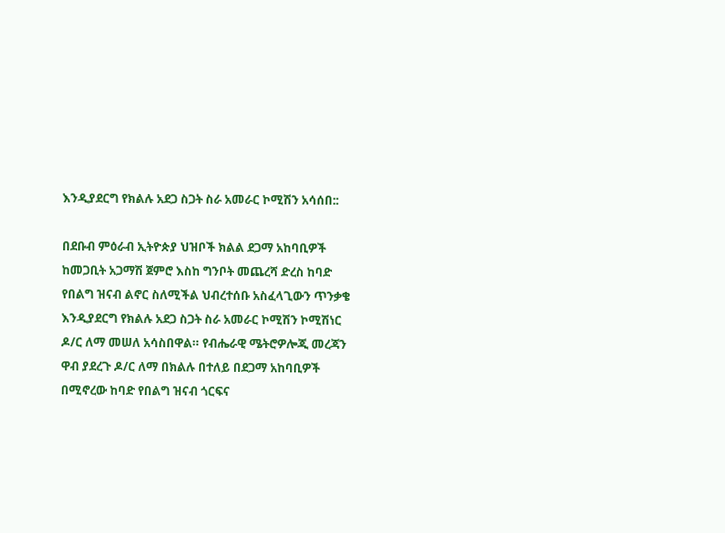እንዲያደርግ የክልሉ አደጋ ስጋት ስራ አመራር ኮሚሽን አሳሰበ::

በደቡብ ምዕራብ ኢትዮጵያ ህዝቦች ክልል ደጋማ አከባቢዎች ከመጋቢት አጋማሽ ጀምሮ እስከ ግንቦት መጨረሻ ድረስ ከባድ የበልግ ዝናብ ልኖር ስለሚችል ህብረተሰቡ አስፈላጊውን ጥንቃቄ እንዲያደርግ የክልሉ አደጋ ስጋት ስራ አመራር ኮሚሽን ኮሚሽነር ዶ/ር ለማ መሠለ አሳስበዋል። የብሔራዊ ሜትሮዎሎጂ መረጃን ዋብ ያደረጉ ዶ/ር ለማ በክልሉ በተለይ በደጋማ አከባቢዎች በሚኖረው ከባድ የበልግ ዝናብ ጎርፍና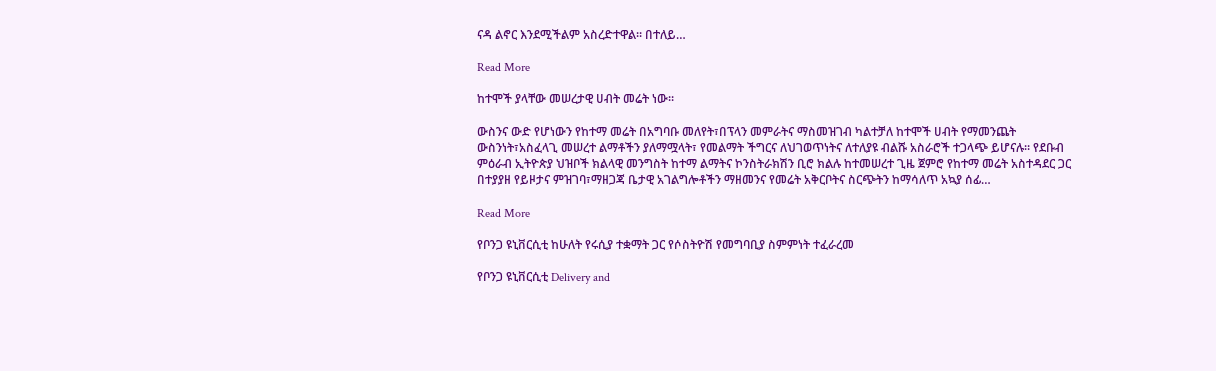ናዳ ልኖር እንደሚችልም አስረድተዋል። በተለይ…

Read More

ከተሞች ያላቸው መሠረታዊ ሀብት መሬት ነው።

ውስንና ውድ የሆነውን የከተማ መሬት በአግባቡ መለየት፣በፕላን መምራትና ማስመዝገብ ካልተቻለ ከተሞች ሀብት የማመንጨት ውስንነት፣አስፈላጊ መሠረተ ልማቶችን ያለማሟላት፣ የመልማት ችግርና ለህገወጥነትና ለተለያዩ ብልሹ አስራሮች ተጋላጭ ይሆናሉ። የደቡብ ምዕራብ ኢትዮጵያ ህዝቦች ክልላዊ መንግስት ከተማ ልማትና ኮንስትራክሽን ቢሮ ክልሉ ከተመሠረተ ጊዜ ጀምሮ የከተማ መሬት አስተዳደር ጋር በተያያዘ የይዞታና ምዝገባ፣ማዘጋጃ ቤታዊ አገልግሎቶችን ማዘመንና የመሬት አቅርቦትና ስርጭትን ከማሳለጥ አኳያ ሰፊ…

Read More

የቦንጋ ዩኒቨርሲቲ ከሁለት የሩሲያ ተቋማት ጋር የሶስትዮሽ የመግባቢያ ስምምነት ተፈራረመ

የቦንጋ ዩኒቨርሲቲ Delivery and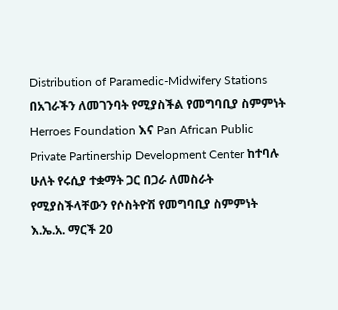Distribution of Paramedic-Midwifery Stations በአገራችን ለመገንባት የሚያስችል የመግባቢያ ስምምነት Herroes Foundation እና Pan African Public Private Partinership Development Center ከተባሉ ሁለት የሩሲያ ተቋማት ጋር በጋራ ለመስራት የሚያስችላቸውን የሶስትዮሽ የመግባቢያ ስምምነት እ.ኤ.አ. ማርች 20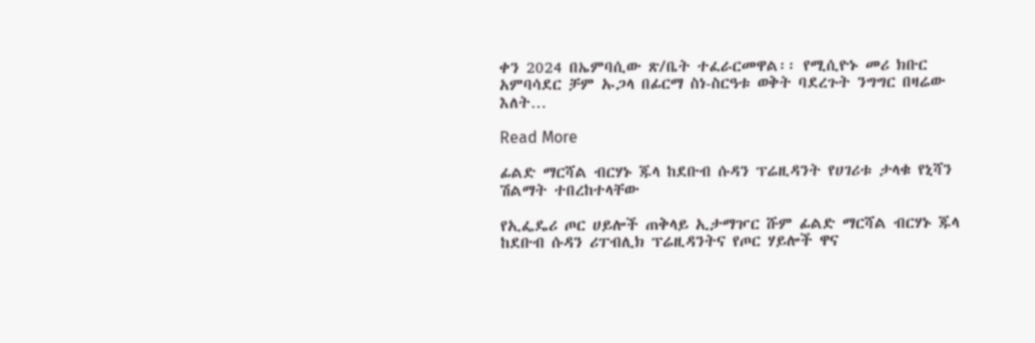ቀን 2024 በኤምባሲው ጽ/ቤት ተፈራርመዋል፡፡ የሚሲዮኑ መሪ ክቡር አምባሳደር ቻም ኡጋላ በፊርማ ስነ-ስርዓቱ ወቅት ባደረጉት ንግግር በዛሬው እለት…

Read More

ፊልድ ማርሻል ብርሃኑ ጁላ ከደቡብ ሱዳን ፕሬዚዳንት የሀገሪቱ ታላቁ የኒሻን ሽልማት ተበረከተላቸው

የኢፌዴሪ ጦር ሀይሎች ጠቅላይ ኢታማዦር ሹም ፊልድ ማርሻል ብርሃኑ ጁላ ከደቡብ ሱዳን ሪፐብሊክ ፕሬዚዳንትና የጦር ሃይሎች ዋና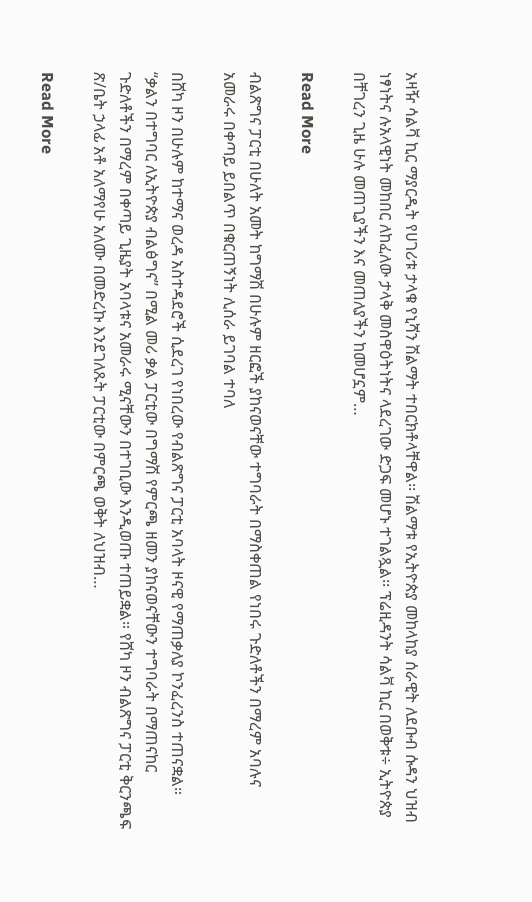አዛዥ ሳልቫ ኪር ማያርዲት የሀገሪቱ ታላቁ የኒሻን ሽልማት ተበርክቶላቸዋል፡፡ ሽልማቱ የኢትዮጵያ መከላከያ ሰራዊት ለደቡብ ሱዳን ህዝብ ነፃነትና ሉአላዊነት መከበር ለከፈለው ታላቅ መስዋዕትነትና ላደረገው ድጋፍ መሆኑ ተገልጿል፡፡ ፕሬዚዳንት ሳልቫ ኪር በወቅቱ÷ ኢትዮጵያ በቸገረን ጊዜ ሁሉ መጠጊያችን እና መጠለያችን ከመሆኗም…

Read More

ብልጽግና ፓርቲ በሁለት አመት ከግማሽ በሁሉም ዘርፎች ያከናወናቸው ተግባራት በማስቀጠል የነበሩ ጉድለቶችን በማረም አባሉና አመራሩ በቀጣይ ይበልጥ በቁርጠኝነት ሊሰራ ይገባል ተባለ

በሸካ ዞን በሁሉም ከተማና ወረዳ አስተዳደሮች ሲደረገ የነበረው የብልጽግና ፓርቲ አባላት ዞናዊ የማጠቃለያ ኮንፈረንስ ተጠናቋል። “ቃልን በተግባር ለኢትዮጵያ ብልፅግና” በሚል መሪ ቃል ፓርቲው በግማሽ የምርጫ ዘመን ያከናወናቸውን ተግባራት በማጠናከር ጉድለቶችን በማረም በቀጣይ ጊዜያት አባላቱና አመራሩ ሚናቸውን በተገቢው እንዲወጡ ተጠይቋል። የሸካ ዞን ብልጽግና ፓርቲ ቅርንጫፍ ጽ/ቤት ኃላፊ አቶ አለማየሁ አለሙ በመድረኩ እንደገለጹት ፓርቲው በምርጫ ወቅት ለህዝብ…

Read More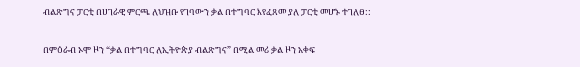ብልጽግና ፓርቲ በሀገራዊ ምርጫ ለህዝቡ የገባውን ቃል በተግባር እየፈጸመ ያለ ፓርቲ መሆኑ ተገለፀ::

በምዕራብ ኦሞ ዞን “ቃል በተግባር ለኢትዮጵያ ብልጽግና” በሚል መሪ ቃል ዞን አቀፍ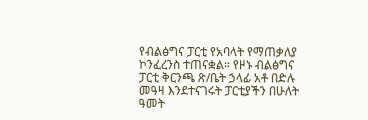የብልፅግና ፓርቲ የአባላት የማጠቃለያ ኮንፈረንስ ተጠናቋል። የዞኑ ብልፅግና ፓርቲ ቅርንጫ ጽ/ቤት ኃላፊ አቶ በድሉ መዓዛ እንደተናገሩት ፓርቲያችን በሁለት ዓመት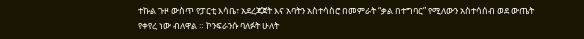ተኩል ጉዞ ውስጥ የፓርቲ እሳቤ፣ አደረጃጀት እና አባትን አስተሳስሮ በመምራት “ቃል በተግባር” የሚለውን አስተሳሰብ ወደ ውጤት የቀየረ ነው ብለዋል ። ኮንፍራንሱ ባለፉት ሁለት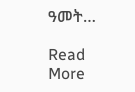ዓመት…

Read More